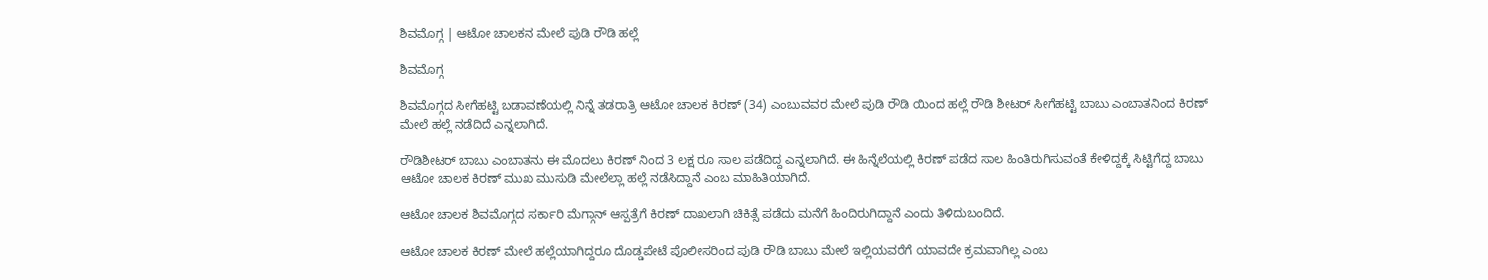ಶಿವಮೊಗ್ಗ | ಆಟೋ ಚಾಲಕನ ಮೇಲೆ ಪುಡಿ ರೌಡಿ ಹಲ್ಲೆ

ಶಿವಮೊಗ್ಗ

ಶಿವಮೊಗ್ಗದ ಸೀಗೆಹಟ್ಟಿ ಬಡಾವಣೆಯಲ್ಲಿ ನಿನ್ನೆ ತಡರಾತ್ರಿ ಆಟೋ ಚಾಲಕ ಕಿರಣ್ (34) ಎಂಬುವವರ ಮೇಲೆ ಪುಡಿ ರೌಡಿ ಯಿಂದ ಹಲ್ಲೆ ರೌಡಿ ಶೀಟರ್ ಸೀಗೆಹಟ್ಟಿ ಬಾಬು ಎಂಬಾತನಿಂದ ಕಿರಣ್ ಮೇಲೆ ಹಲ್ಲೆ ನಡೆದಿದೆ ಎನ್ನಲಾಗಿದೆ.

ರೌಡಿಶೀಟರ್ ಬಾಬು ಎಂಬಾತನು ಈ ಮೊದಲು ಕಿರಣ್ ನಿಂದ 3 ಲಕ್ಷ ರೂ ಸಾಲ ಪಡೆದಿದ್ದ ಎನ್ನಲಾಗಿದೆ. ಈ ಹಿನ್ನೆಲೆಯಲ್ಲಿ ಕಿರಣ್ ಪಡೆದ ಸಾಲ ಹಿಂತಿರುಗಿಸುವಂತೆ ಕೇಳಿದ್ದಕ್ಕೆ ಸಿಟ್ಟಿಗೆದ್ದ ಬಾಬು ಆಟೋ ಚಾಲಕ ಕಿರಣ್ ಮುಖ ಮುಸುಡಿ ಮೇಲೆಲ್ಲಾ ಹಲ್ಲೆ ನಡೆಸಿದ್ದಾನೆ ಎಂಬ ಮಾಹಿತಿಯಾಗಿದೆ.

ಆಟೋ ಚಾಲಕ ಶಿವಮೊಗ್ಗದ ಸರ್ಕಾರಿ ಮೆಗ್ಗಾನ್ ಆಸ್ಪತ್ರೆಗೆ ಕಿರಣ್ ದಾಖಲಾಗಿ ಚಿಕಿತ್ಸೆ ಪಡೆದು ಮನೆಗೆ ಹಿಂದಿರುಗಿದ್ದಾನೆ ಎಂದು ತಿಳಿದುಬಂದಿದೆ.

ಆಟೋ ಚಾಲಕ ಕಿರಣ್ ಮೇಲೆ ಹಲ್ಲೆಯಾಗಿದ್ದರೂ ದೊಡ್ಡಪೇಟೆ ಪೊಲೀಸರಿಂದ ಪುಡಿ ರೌಡಿ ಬಾಬು ಮೇಲೆ ಇಲ್ಲಿಯವರೆಗೆ ಯಾವದೇ ಕ್ರಮವಾಗಿಲ್ಲ ಎಂಬ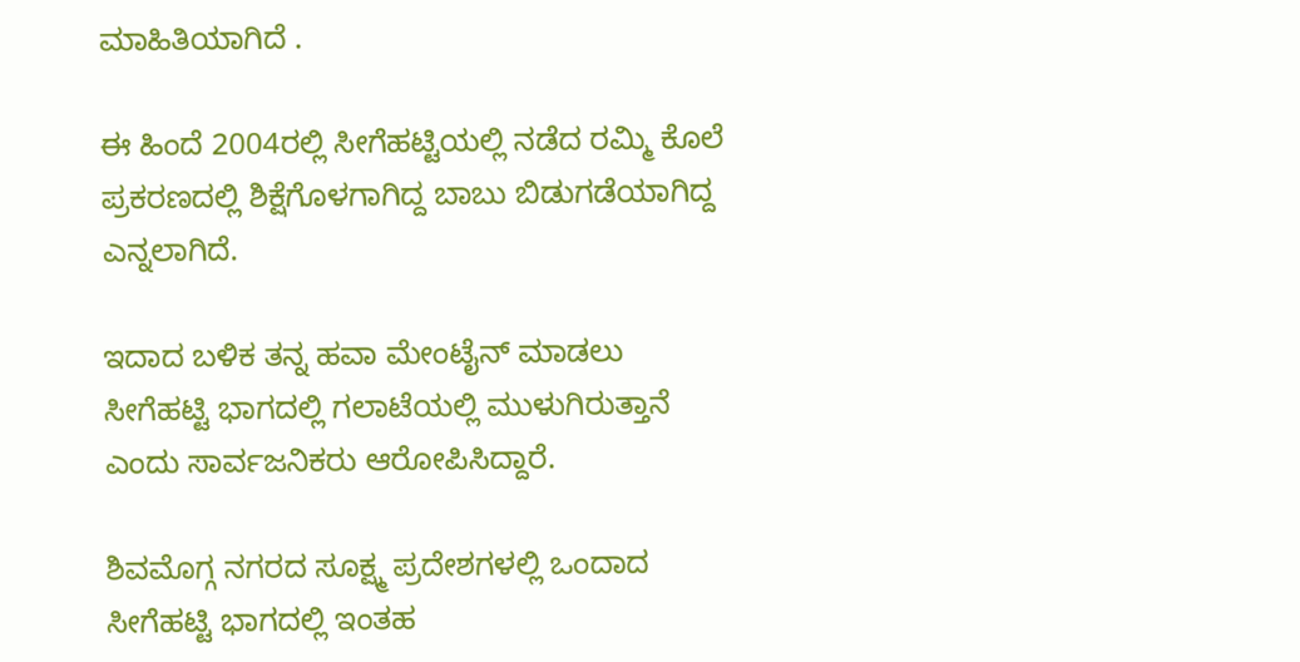ಮಾಹಿತಿಯಾಗಿದೆ .

ಈ ಹಿಂದೆ 2004ರಲ್ಲಿ ಸೀಗೆಹಟ್ಟಿಯಲ್ಲಿ ನಡೆದ ರಮ್ಮಿ ಕೊಲೆ ಪ್ರಕರಣದಲ್ಲಿ ಶಿಕ್ಷೆಗೊಳಗಾಗಿದ್ದ ಬಾಬು ಬಿಡುಗಡೆಯಾಗಿದ್ದ ಎನ್ನಲಾಗಿದೆ.

ಇದಾದ ಬಳಿಕ ತನ್ನ ಹವಾ ಮೇಂಟೈನ್ ಮಾಡಲು ಸೀಗೆಹಟ್ಟಿ ಭಾಗದಲ್ಲಿ ಗಲಾಟೆಯಲ್ಲಿ ಮುಳುಗಿರುತ್ತಾನೆ ಎಂದು ಸಾರ್ವಜನಿಕರು ಆರೋಪಿಸಿದ್ದಾರೆ.

ಶಿವಮೊಗ್ಗ ನಗರದ ಸೂಕ್ಷ್ಮ ಪ್ರದೇಶಗಳಲ್ಲಿ ಒಂದಾದ ಸೀಗೆಹಟ್ಟಿ ಭಾಗದಲ್ಲಿ ಇಂತಹ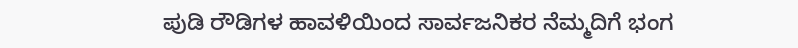ಪುಡಿ ರೌಡಿಗಳ ಹಾವಳಿಯಿಂದ ಸಾರ್ವಜನಿಕರ ನೆಮ್ಮದಿಗೆ ಭಂಗ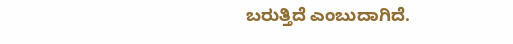ಬರುತ್ತಿದೆ ಎಂಬುದಾಗಿದೆ.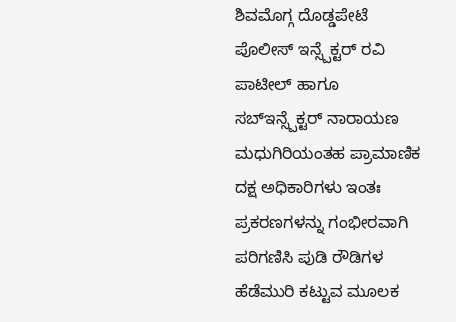ಶಿವಮೊಗ್ಗ ದೊಡ್ಡಪೇಟೆ ಪೊಲೀಸ್ ಇನ್ಸ್ಪೆಕ್ಟರ್ ರವಿ ಪಾಟೀಲ್ ಹಾಗೂ ಸಬ್ಇನ್ಸ್ಪೆಕ್ಟರ್ ನಾರಾಯಣ ಮಧುಗಿರಿಯಂತಹ ಪ್ರಾಮಾಣಿಕ ದಕ್ಷ ಅಧಿಕಾರಿಗಳು ಇಂತಃ ಪ್ರಕರಣಗಳನ್ನು ಗಂಭೀರವಾಗಿ ಪರಿಗಣಿಸಿ ಪುಡಿ ರೌಡಿಗಳ ಹೆಡೆಮುರಿ ಕಟ್ಟುವ ಮೂಲಕ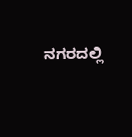ನಗರದಲ್ಲಿ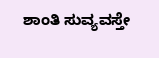ಶಾಂತಿ ಸುವ್ಯವಸ್ತೇ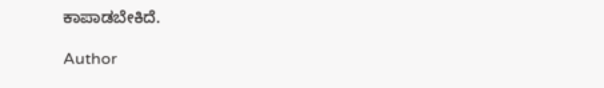ಕಾಪಾಡಬೇಕಿದೆ.

Author